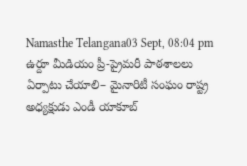Namasthe Telangana03 Sept, 08:04 pm
ఉర్దూ మీడియం ప్రీ-ప్రైమరీ పాఠశాలలు ఏర్పాటు చేయాలి– మైనారిటీ సంఘం రాష్ట్ర అధ్యక్షుడు ఎండీ యాకూబ్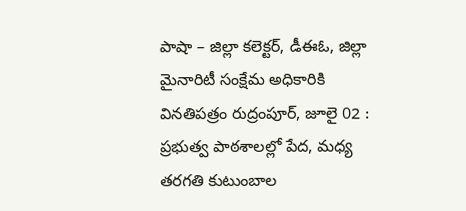పాషా – జిల్లా కలెక్టర్, డీఈఓ, జిల్లా మైనారిటీ సంక్షేమ అధికారికి వినతిపత్రం రుద్రంపూర్, జూలై 02 : ప్రభుత్వ పాఠశాలల్లో పేద, మధ్య తరగతి కుటుంబాల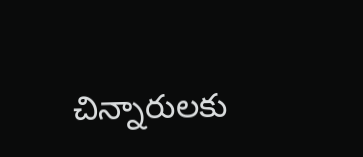చిన్నారులకు